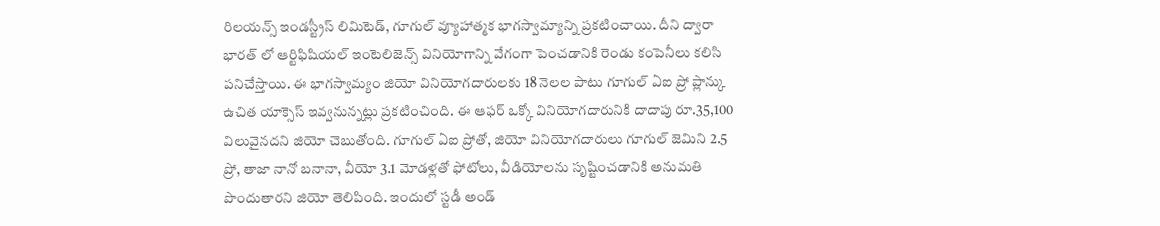రిలయన్స్ ఇండస్ట్రీస్ లిమిటెడ్, గూగుల్ వ్యూహాత్మక భాగస్వామ్యాన్ని ప్రకటించాయి. దీని ద్వారా భారత్ లో ఆర్టిఫిషియల్ ఇంటెలిజెన్స్ వినియోగాన్ని వేగంగా పెంచడానికి రెండు కంపెనీలు కలిసి పనిచేస్తాయి. ఈ భాగస్వామ్యం జియో వినియోగదారులకు 18 నెలల పాటు గూగుల్ ఏఐ ప్రో ప్లాన్కు ఉచిత యాక్సెస్ ఇవ్వనున్నట్లు ప్రకటించింది. ఈ ఆఫర్ ఒక్కో వినియోగదారునికి దాదాపు రూ.35,100 విలువైనదని జియో చెబుతోంది. గూగుల్ ఏఐ ప్రోతో, జియో వినియోగదారులు గూగుల్ జెమిని 2.5 ప్రో, తాజా నానో బనానా, వీయో 3.1 మోడళ్లతో ఫోటోలు, వీడియోలను సృష్టించడానికి అనుమతి పొందుతారని జియో తెలిపింది. ఇందులో స్టడీ అండ్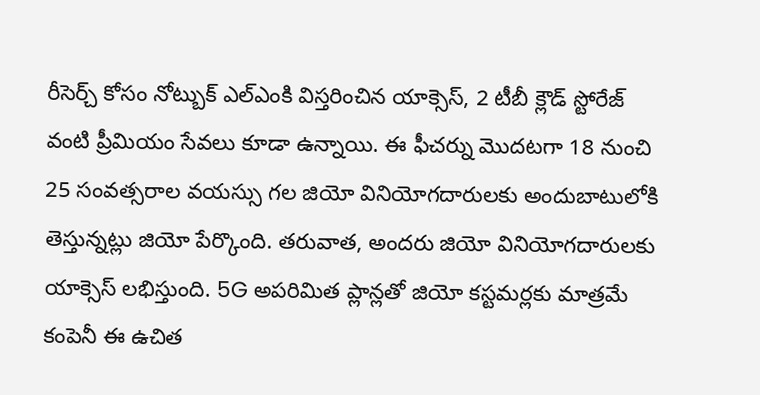రీసెర్చ్ కోసం నోట్బుక్ ఎల్ఎంకి విస్తరించిన యాక్సెస్, 2 టీబీ క్లౌడ్ స్టోరేజ్ వంటి ప్రీమియం సేవలు కూడా ఉన్నాయి. ఈ ఫీచర్ను మొదటగా 18 నుంచి 25 సంవత్సరాల వయస్సు గల జియో వినియోగదారులకు అందుబాటులోకి తెస్తున్నట్లు జియో పేర్కొంది. తరువాత, అందరు జియో వినియోగదారులకు యాక్సెస్ లభిస్తుంది. 5G అపరిమిత ప్లాన్లతో జియో కస్టమర్లకు మాత్రమే కంపెనీ ఈ ఉచిత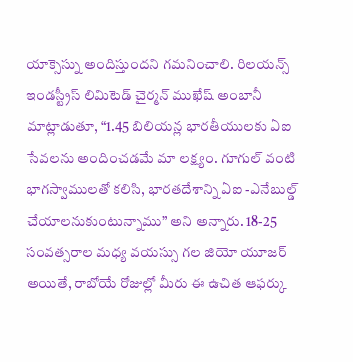యాక్సెస్ను అందిస్తుందని గమనించాలి. రిలయన్స్ ఇండస్ట్రీస్ లిమిటెడ్ చైర్మన్ ముఖేష్ అంబానీ మాట్లాడుతూ, “1.45 బిలియన్ల భారతీయులకు ఏఐ సేవలను అందించడమే మా లక్ష్యం. గూగుల్ వంటి భాగస్వాములతో కలిసి, భారతదేశాన్ని ఏఐ -ఎనేబుల్డ్ చేయాలనుకుంటున్నాము” అని అన్నారు. 18-25 సంవత్సరాల మధ్య వయస్సు గల జియో యూజర్ అయితే, రాబోయే రోజుల్లో మీరు ఈ ఉచిత ఆఫర్కు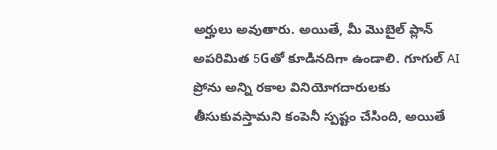అర్హులు అవుతారు. అయితే, మీ మొబైల్ ప్లాన్ అపరిమిత 5Gతో కూడినదిగా ఉండాలి. గూగుల్ AI ప్రోను అన్ని రకాల వినియోగదారులకు తీసుకువస్తామని కంపెనీ స్పష్టం చేసింది, అయితే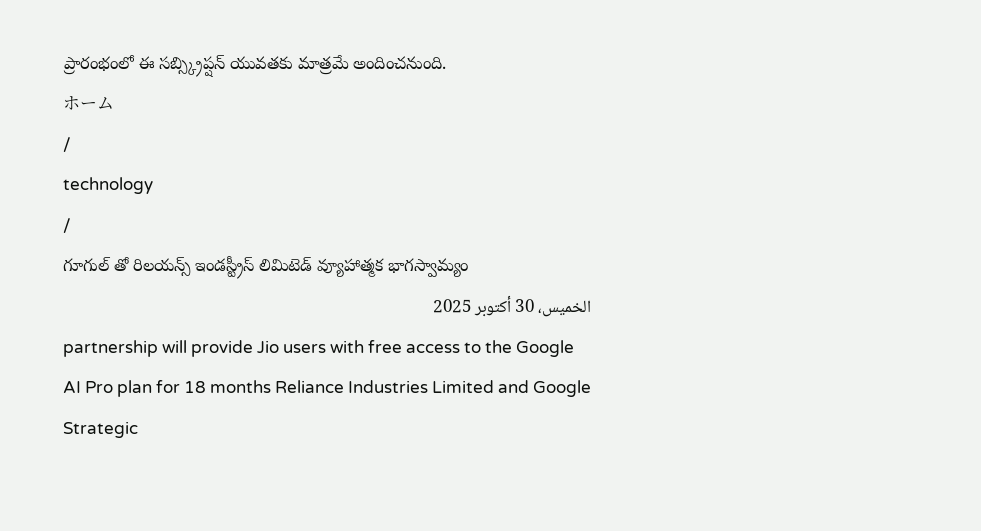ప్రారంభంలో ఈ సబ్స్క్రిప్షన్ యువతకు మాత్రమే అందించనుంది.
ホーム
/
technology
/
గూగుల్ తో రిలయన్స్ ఇండస్ట్రీస్ లిమిటెడ్ వ్యూహాత్మక భాగస్వామ్యం
الخميس، 30 أكتوبر 2025
partnership will provide Jio users with free access to the Google AI Pro plan for 18 months Reliance Industries Limited and Google Strategic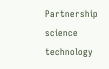Partnership science technology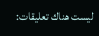ليست هناك تعليقات: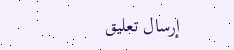إرسال تعليق